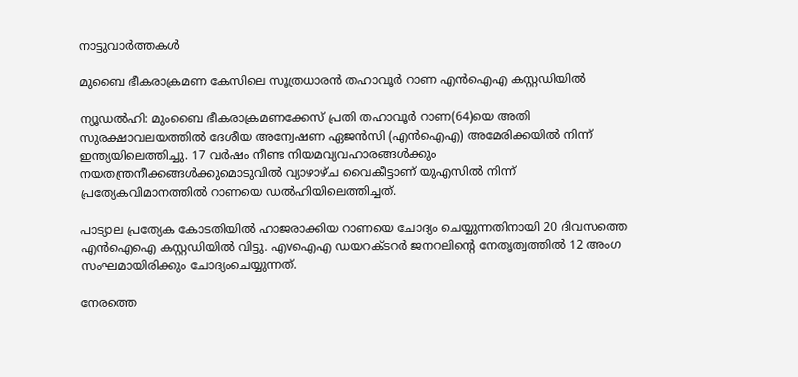നാട്ടുവാര്‍ത്തകള്‍

മുബൈ ഭീകരാക്രമണ കേസിലെ സൂത്രധാരന്‍ തഹാവൂര്‍ റാണ എന്‍ഐഎ കസ്റ്റഡിയില്‍

ന്യൂഡല്‍ഹി: മുംബൈ ഭീകരാക്രമണക്കേസ് പ്രതി തഹാവൂര്‍ റാണ(64)യെ അതി സുരക്ഷാവലയത്തില്‍ ദേശീയ അന്വേഷണ ഏജന്‍സി (എന്‍ഐഎ) അമേരിക്കയില്‍ നിന്ന് ഇന്ത്യയിലെത്തിച്ചു. 17 വര്‍ഷം നീണ്ട നിയമവ്യവഹാരങ്ങള്‍ക്കും നയതന്ത്രനീക്കങ്ങള്‍ക്കുമൊടുവില്‍ വ്യാഴാഴ്ച വൈകീട്ടാണ് യുഎസില്‍ നിന്ന് പ്രത്യേകവിമാനത്തില്‍ റാണയെ ഡല്‍ഹിയിലെത്തിച്ചത്.

പാട്യാല പ്രത്യേക കോടതിയില്‍ ഹാജരാക്കിയ റാണയെ ചോദ്യം ചെയ്യുന്നതിനായി 20 ദിവസത്തെ എന്‍ഐഐ കസ്റ്റഡിയില്‍ വിട്ടു. എvഐഎ ഡയറക്ടറര്‍ ജനറലിന്റെ നേതൃത്വത്തില്‍ 12 അംഗ സംഘമായിരിക്കും ചോദ്യംചെയ്യുന്നത്.

നേരത്തെ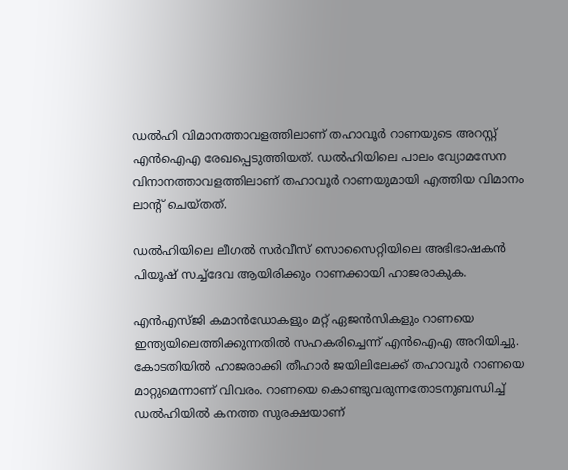ഡല്‍ഹി വിമാനത്താവളത്തിലാണ് തഹാവൂര്‍ റാണയുടെ അറസ്റ്റ് എന്‍ഐഎ രേഖപ്പെടുത്തിയത്. ഡല്‍ഹിയിലെ പാലം വ്യോമസേന വിനാനത്താവളത്തിലാണ് തഹാവൂര്‍ റാണയുമായി എത്തിയ വിമാനം ലാന്റ് ചെയ്തത്.

ഡല്‍ഹിയിലെ ലീഗല്‍ സര്‍വീസ് സൊസൈറ്റിയിലെ അഭിഭാഷകന്‍ പിയൂഷ് സച്ച്‌ദേവ ആയിരിക്കും റാണക്കായി ഹാജരാകുക.

എന്‍എസ്ജി കമാന്‍ഡോകളും മറ്റ് ഏജന്‍സികളും റാണയെ ഇന്ത്യയിലെത്തിക്കുന്നതില്‍ സഹകരിച്ചെന്ന് എന്‍ഐഎ അറിയിച്ചു. കോടതിയില്‍ ഹാജരാക്കി തീഹാര്‍ ജയിലിലേക്ക് തഹാവൂര്‍ റാണയെ മാറ്റുമെന്നാണ് വിവരം. റാണയെ കൊണ്ടുവരുന്നതോടനുബന്ധിച്ച് ഡല്‍ഹിയില്‍ കനത്ത സുരക്ഷയാണ്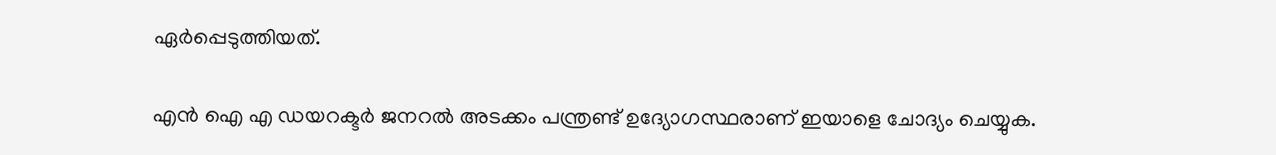ഏര്‍പ്പെടുത്തിയത്.

എന്‍ ഐ എ ഡയറക്ടര്‍ ജനറല്‍ അടക്കം പന്ത്രണ്ട് ഉദ്യോഗസ്ഥരാണ് ഇയാളെ ചോദ്യം ചെയ്യുക.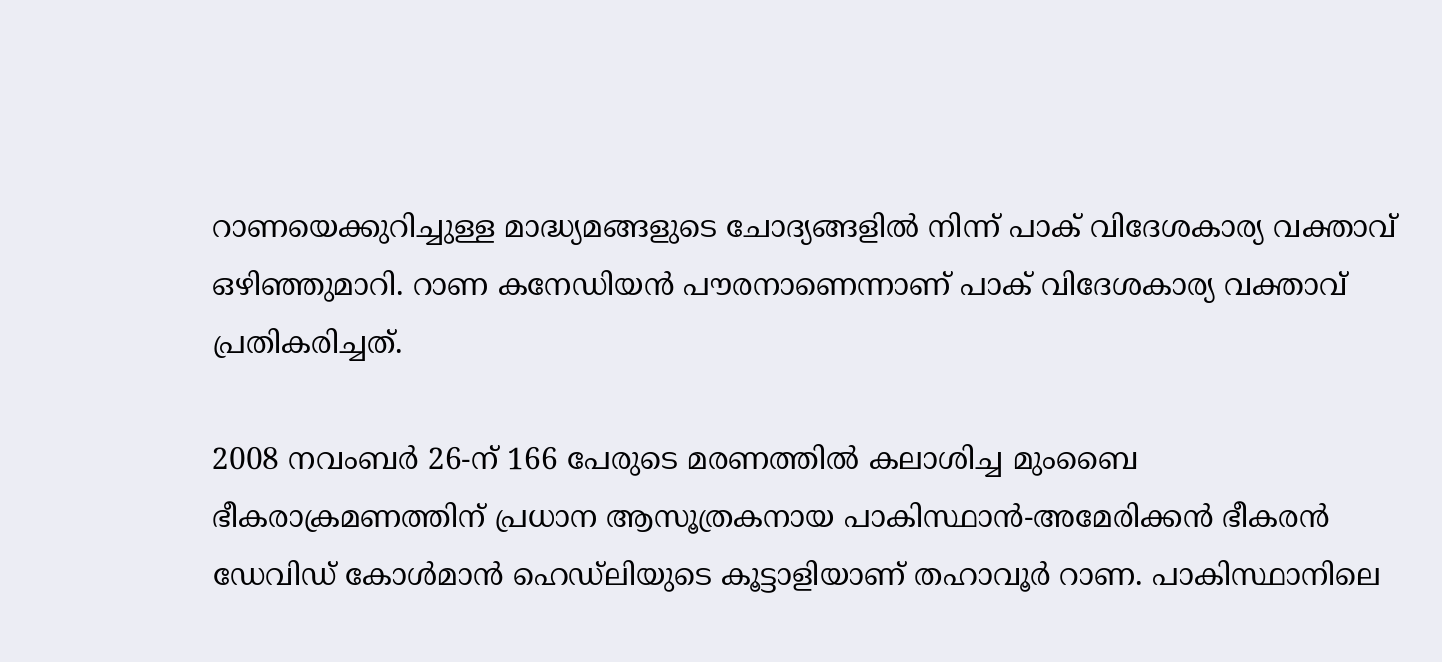റാണയെക്കുറിച്ചുള്ള മാദ്ധ്യമങ്ങളുടെ ചോദ്യങ്ങളില്‍ നിന്ന് പാക് വിദേശകാര്യ വക്താവ് ഒഴിഞ്ഞുമാറി. റാണ കനേഡിയന്‍ പൗരനാണെന്നാണ് പാക് വിദേശകാര്യ വക്താവ് പ്രതികരിച്ചത്.

2008 നവംബര്‍ 26-ന് 166 പേരുടെ മരണത്തില്‍ കലാശിച്ച മുംബൈ ഭീകരാക്രമണത്തിന് പ്രധാന ആസൂത്രകനായ പാകിസ്ഥാന്‍-അമേരിക്കന്‍ ഭീകരന്‍ ഡേവിഡ് കോള്‍മാന്‍ ഹെഡ്‌ലിയുടെ കൂട്ടാളിയാണ് തഹാവൂര്‍ റാണ. പാകിസ്ഥാനിലെ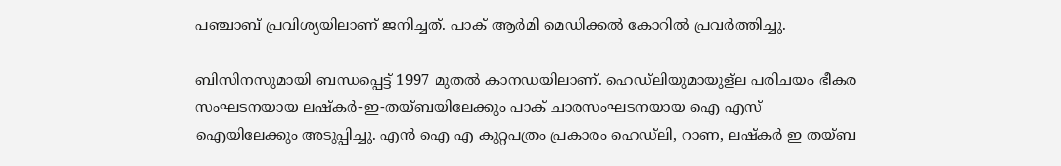പഞ്ചാബ് പ്രവിശ്യയിലാണ് ജനിച്ചത്. പാക് ആര്‍മി മെഡിക്കല്‍ കോറില്‍ പ്രവര്‍ത്തിച്ചു.

ബിസിനസുമായി ബന്ധപ്പെട്ട് 1997 മുതല്‍ കാനഡയിലാണ്. ഹെഡ്‌ലിയുമായുള്ല പരിചയം ഭീകര സംഘടനയായ ലഷ്‌കര്‍-ഇ-തയ്ബയിലേക്കും പാക് ചാരസംഘടനയായ ഐ എസ് ഐയിലേക്കും അടുപ്പിച്ചു. എന്‍ ഐ എ കുറ്റപത്രം പ്രകാരം ഹെഡ്‌ലി, റാണ, ലഷ്‌കര്‍ ഇ തയ്ബ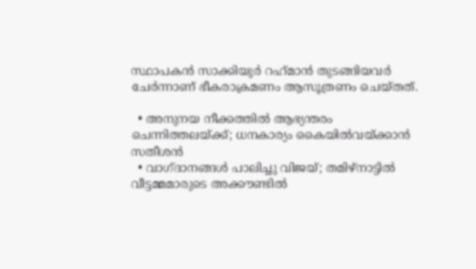സ്ഥാപകന്‍ സാക്കിയുര്‍ റഹ്‌മാന്‍ തുടങ്ങിയവര്‍ ചേര്‍ന്നാണ് ഭീകരാക്രമണം ആസൂത്രണം ചെയ്തത്.

  • അനുനയ നീക്കത്തില്‍ ആഭ്യന്തരം ചെന്നിത്തലയ്ക്ക്; ധനകാര്യം കൈയില്‍വയ്ക്കാന്‍ സതീശന്‍
  • വാഗ്ദാനങ്ങള്‍ പാലിച്ചു വിജയ്; തമിഴ്‌നാട്ടില്‍ വീട്ടമ്മമാരുടെ അക്കൗണ്ടില്‍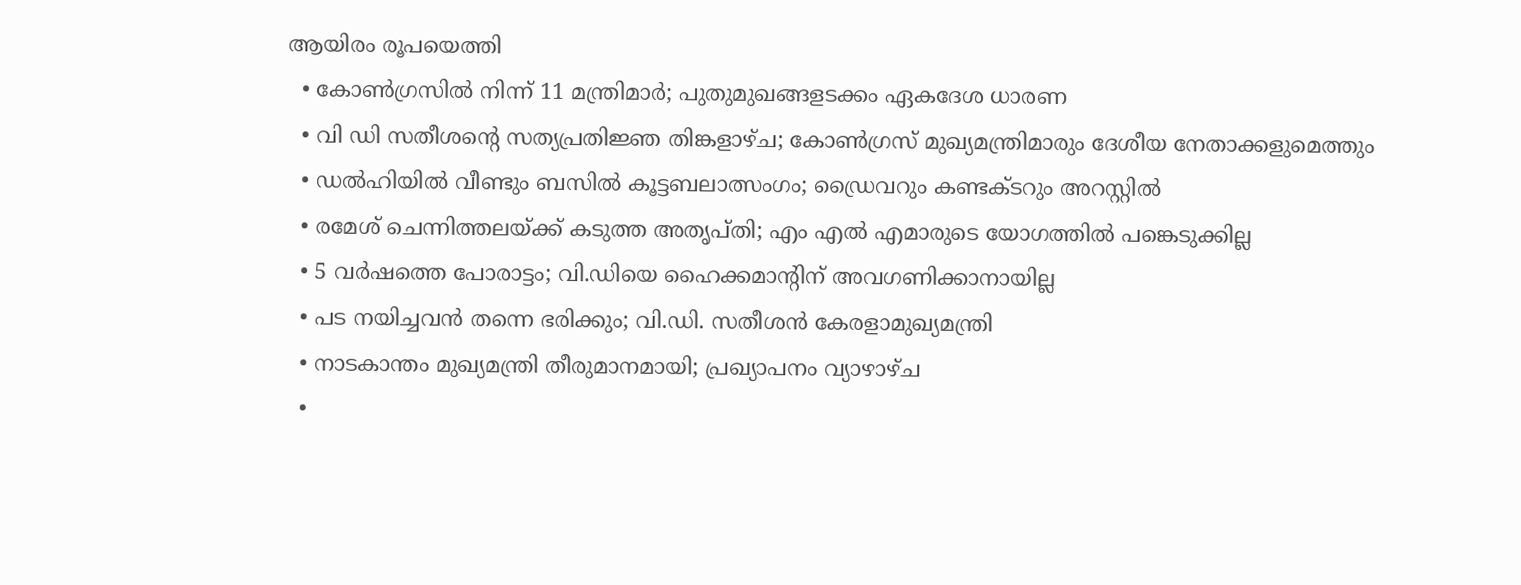ആയിരം രൂപയെത്തി
  • കോണ്‍ഗ്രസില്‍ നിന്ന് 11 മന്ത്രിമാര്‍; പുതുമുഖങ്ങളടക്കം ഏകദേശ ധാരണ
  • വി ഡി സതീശന്റെ സത്യപ്രതിജ്ഞ തിങ്കളാഴ്ച; കോണ്‍ഗ്രസ് മുഖ്യമന്ത്രിമാരും ദേശീയ നേതാക്കളുമെത്തും
  • ഡല്‍ഹിയില്‍ വീണ്ടും ബസില്‍ കൂട്ടബലാത്സംഗം; ഡ്രൈവറും കണ്ടക്ടറും അറസ്റ്റില്‍
  • രമേശ് ചെന്നിത്തലയ്ക്ക് കടുത്ത അതൃപ്തി; എം എല്‍ എമാരുടെ യോഗത്തില്‍ പങ്കെടുക്കില്ല
  • 5 വര്‍ഷത്തെ പോരാട്ടം; വി.ഡിയെ ഹൈക്കമാന്റിന് അവഗണിക്കാനായില്ല
  • പട നയിച്ചവന്‍ തന്നെ ഭരിക്കും; വി.ഡി. സതീശന്‍ കേരളാമുഖ്യമന്ത്രി
  • നാടകാന്തം മുഖ്യമന്ത്രി തീരുമാനമായി; പ്രഖ്യാപനം വ്യാഴാഴ്ച
  •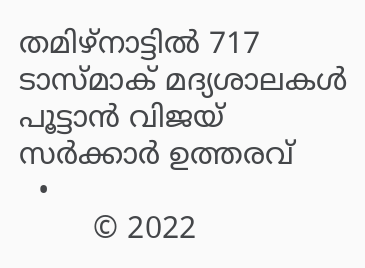തമിഴ്‌നാട്ടില്‍ 717 ടാസ്മാക് മദ്യശാലകള്‍ പൂട്ടാന്‍ വിജയ് സര്‍ക്കാര്‍ ഉത്തരവ്
  •
        © 2022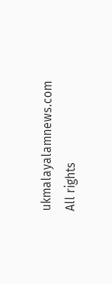ukmalayalamnews.com All rights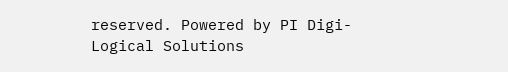reserved. Powered by PI Digi-Logical Solutions